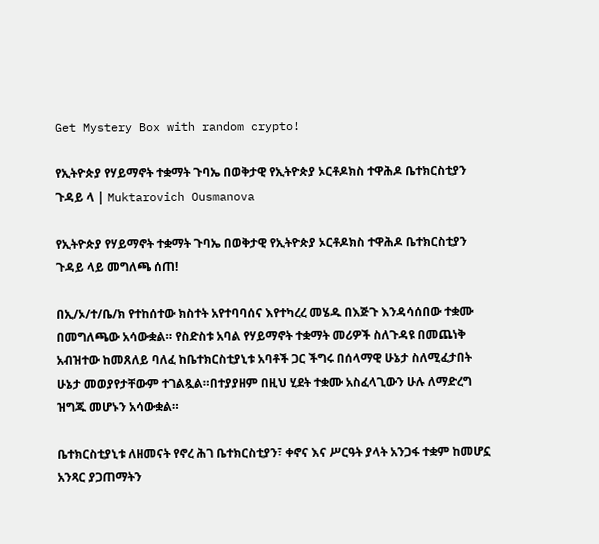Get Mystery Box with random crypto!

የኢትዮጵያ የሃይማኖት ተቋማት ጉባኤ በወቅታዊ የኢትዮጵያ ኦርቶዶክስ ተዋሕዶ ቤተክርስቲያን ጉዳይ ላ | Muktarovich Ousmanova

የኢትዮጵያ የሃይማኖት ተቋማት ጉባኤ በወቅታዊ የኢትዮጵያ ኦርቶዶክስ ተዋሕዶ ቤተክርስቲያን ጉዳይ ላይ መግለጫ ሰጠ!

በኢ/ኦ/ተ/ቤ/ክ የተከሰተው ክስተት አየተባባሰና እየተካረረ መሄዱ በእጅጉ እንዳሳሰበው ተቋሙ በመግለጫው አሳውቋል። የስድስቱ አባል የሃይማኖት ተቋማት መሪዎች ስለጉዳዩ በመጨነቅ አብዝተው ከመጸለይ ባለፈ ከቤተክርስቲያኒቱ አባቶች ጋር ችግሩ በሰላማዊ ሁኔታ ስለሚፈታበት ሁኔታ መወያየታቸውም ተገልጿል።በተያያዘም በዚህ ሂደት ተቋሙ አስፈላጊውን ሁሉ ለማድረግ ዝግጁ መሆኑን አሳውቋል።

ቤተክርስቲያኒቱ ለዘመናት የኖረ ሕገ ቤተክርስቲያን፣ ቀኖና እና ሥርዓት ያላት አንጋፋ ተቋም ከመሆኗ አንጻር ያጋጠማትን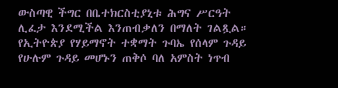ውስጣዊ ችግር በቤተክርስቲያኒቱ ሕግና ሥርዓት ሊፈታ እንደሚችል እንጠብቃለን በማለት ገልጿል። የኢትዮጵያ የሃይማኖት ተቋማት ጉባኤ የሰላም ጉዳይ የሁሉም ጉዳይ መሆኑን ጠቅሶ ባለ አምስት ነጥብ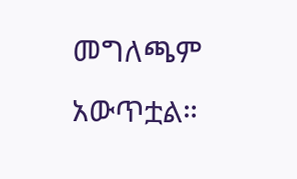መግለጫም አውጥቷል።